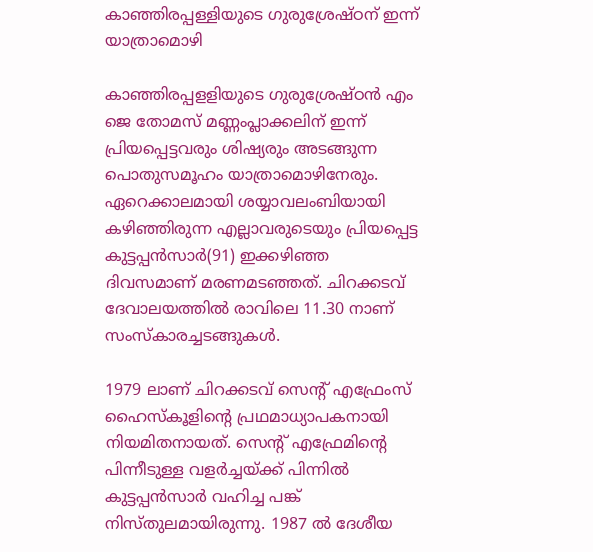കാഞ്ഞിരപ്പള്ളിയുടെ ഗുരുശ്രേഷ്ഠന് ഇന്ന് യാത്രാമൊഴി

കാഞ്ഞിരപ്പളളിയുടെ ഗുരുശ്രേഷ്ഠന്‍ എം ജെ തോമസ് മണ്ണംപ്ലാക്കലിന് ഇന്ന് പ്രിയപ്പെട്ടവരും ശിഷ്യരും അടങ്ങുന്ന പൊതുസമൂഹം യാത്രാമൊഴിനേരും. ഏറെക്കാലമായി ശയ്യാവലംബിയായി കഴിഞ്ഞിരുന്ന എല്ലാവരുടെയും പ്രിയപ്പെട്ട കുട്ടപ്പന്‍സാര്‍(91) ഇക്കഴിഞ്ഞ ദിവസമാണ് മരണമടഞ്ഞത്. ചിറക്കടവ് ദേവാലയത്തില്‍ രാവിലെ 11.30 നാണ് സംസ്‌കാരച്ചടങ്ങുകള്‍.

1979 ലാണ് ചിറക്കടവ് സെന്റ് എഫ്രേംസ് ഹൈസ്‌കൂളിന്റെ പ്രഥമാധ്യാപകനായി നിയമിതനായത്. സെന്റ് എഫ്രേമിന്റെ പിന്നീടുള്ള വളര്‍ച്ചയ്ക്ക് പിന്നില്‍ കുട്ടപ്പന്‍സാര്‍ വഹിച്ച പങ്ക് നിസ്തുലമായിരുന്നു. 1987 ല്‍ ദേശീയ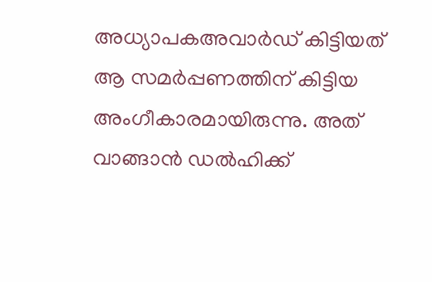അധ്യാപകഅവാര്‍ഡ് കിട്ടിയത് ആ സമര്‍പ്പണത്തിന് കിട്ടിയ അംഗീകാരമായിരുന്നു. അത് വാങ്ങാന്‍ ഡല്‍ഹിക്ക്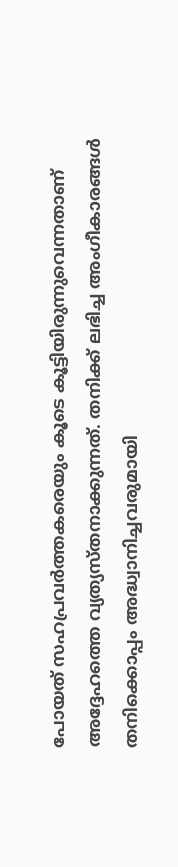പോയത് സഹപ്രവര്‍ത്തകരെയും കൂടെ കൂട്ടിയിരുന്നുവെന്നതാണ് അദ്ദേഹത്തെ വ്യത്യസ്തനാക്കുന്നത്. തനിക്ക് ലഭിച്ച അംഗീകാരങ്ങള്‍ തനിക്കൊപ്പം അദ്ധ്വാനിച്ചവരുമായി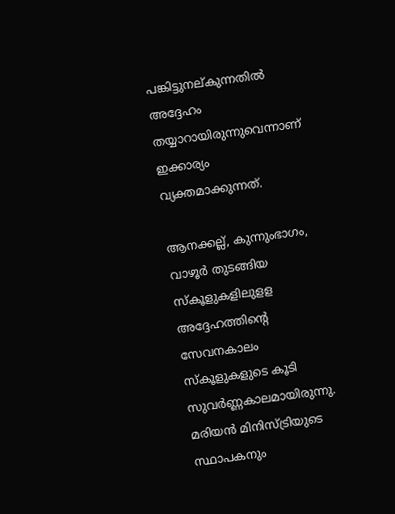പങ്കിട്ടുനല്കുന്നതില്‍ അദ്ദേഹം തയ്യാറായിരുന്നുവെന്നാണ് ഇക്കാര്യം വ്യക്തമാക്കുന്നത്.

ആനക്കല്ല്, കുന്നുംഭാഗം, വാഴൂര്‍ തുടങ്ങിയ സ്‌കൂളുകളിലുളള അദ്ദേഹത്തിന്റെ സേവനകാലം സ്‌കൂളുകളുടെ കൂടി സുവര്‍ണ്ണകാലമായിരുന്നു. മരിയന്‍ മിനിസ്ട്രിയുടെ സ്ഥാപകനും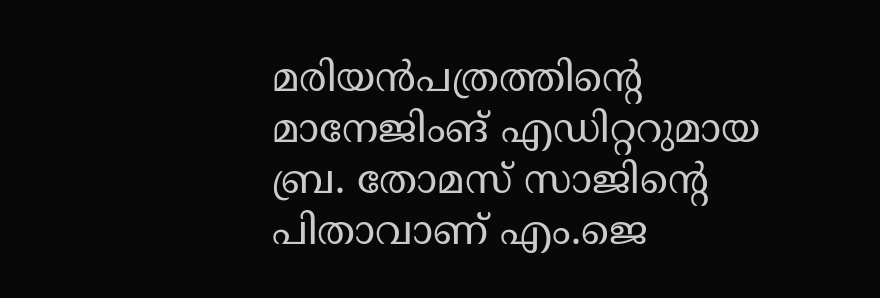മരിയന്‍പത്രത്തിന്റെ മാനേജിംങ് എഡിറ്ററുമായ ബ്ര. തോമസ് സാജിന്റെ പിതാവാണ് എം.ജെ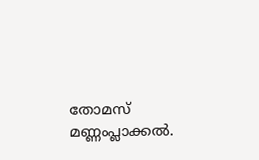തോമസ് മണ്ണംപ്ലാക്കല്‍.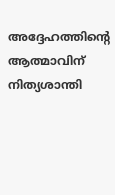അദ്ദേഹത്തിന്റെ ആത്മാവിന് നിത്യശാന്തി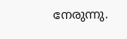നേരുന്നു.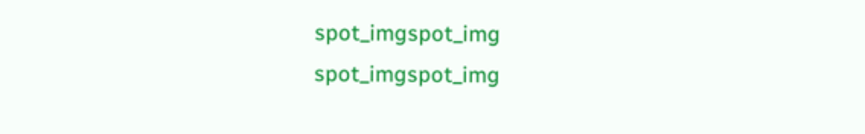spot_imgspot_img
spot_imgspot_img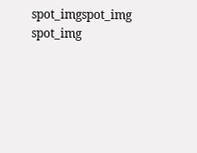spot_imgspot_img
spot_img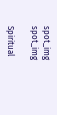spot_img
spot_img

Spiritual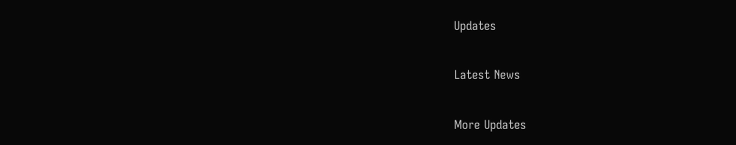Updates

Latest News

More Updates